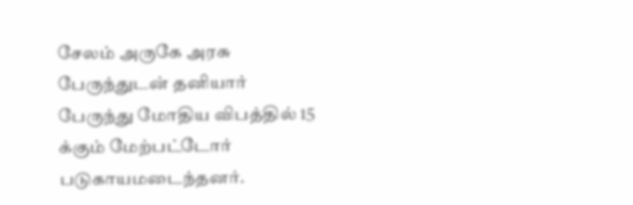சேலம் அருகே அரசு பேருந்துடன் தனியார் பேருந்து மோதிய விபத்தில் 15 க்கும் மேற்பட்டோர் படுகாயமடைந்தனர்.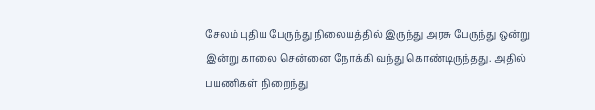சேலம் புதிய பேருந்து நிலையத்தில் இருந்து அரசு பேருந்து ஒன்று இன்று காலை சென்னை நோக்கி வந்து கொண்டிருந்தது. அதில் பயணிகள் நிறைந்து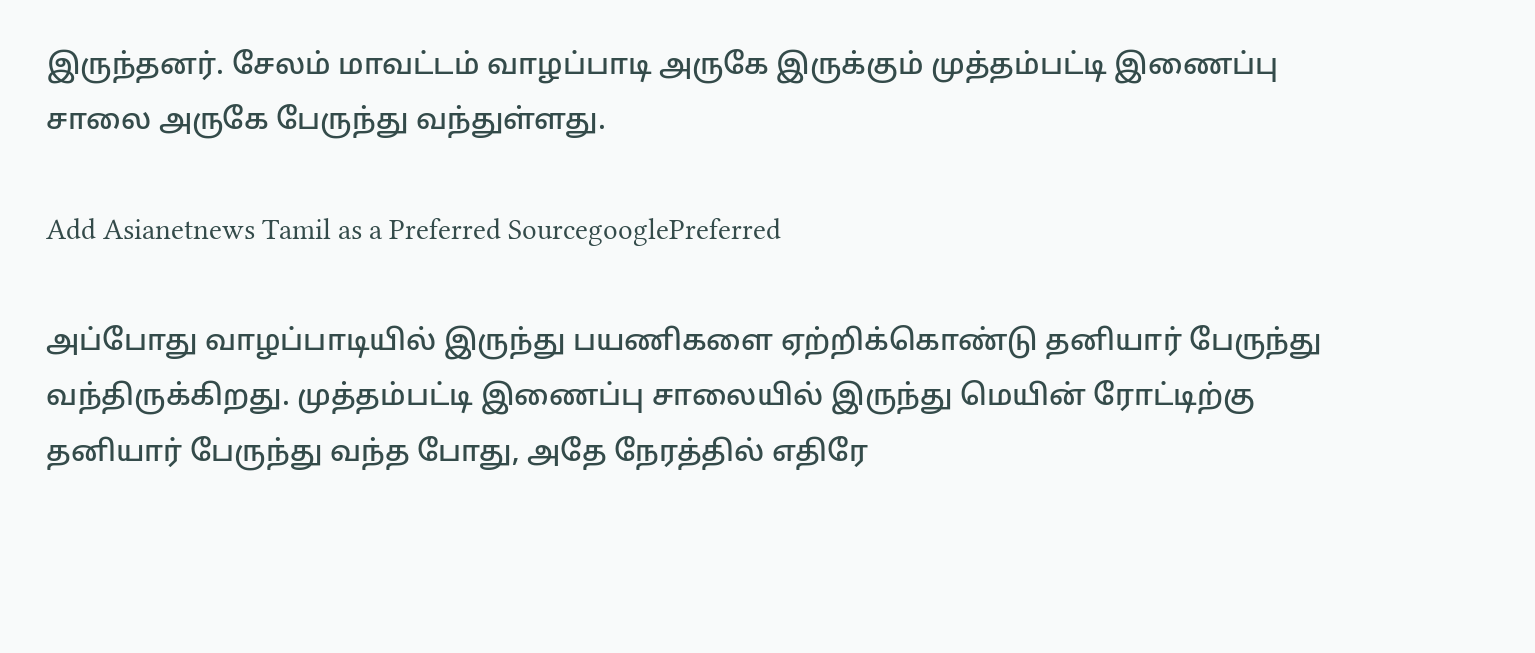இருந்தனர். சேலம் மாவட்டம் வாழப்பாடி அருகே இருக்கும் முத்தம்பட்டி இணைப்பு சாலை அருகே பேருந்து வந்துள்ளது.

Add Asianetnews Tamil as a Preferred SourcegooglePreferred

அப்போது வாழப்பாடியில் இருந்து பயணிகளை ஏற்றிக்கொண்டு தனியார் பேருந்து வந்திருக்கிறது. முத்தம்பட்டி இணைப்பு சாலையில் இருந்து மெயின் ரோட்டிற்கு தனியார் பேருந்து வந்த போது, அதே நேரத்தில் எதிரே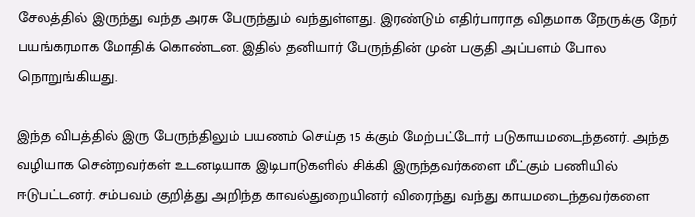சேலத்தில் இருந்து வந்த அரசு பேருந்தும் வந்துள்ளது. இரண்டும் எதிர்பாராத விதமாக நேருக்கு நேர் பயங்கரமாக மோதிக் கொண்டன. இதில் தனியார் பேருந்தின் முன் பகுதி அப்பளம் போல நொறுங்கியது.

இந்த விபத்தில் இரு பேருந்திலும் பயணம் செய்த 15 க்கும் மேற்பட்டோர் படுகாயமடைந்தனர். அந்த வழியாக சென்றவர்கள் உடனடியாக இடிபாடுகளில் சிக்கி இருந்தவர்களை மீட்கும் பணியில் ஈடுபட்டனர். சம்பவம் குறித்து அறிந்த காவல்துறையினர் விரைந்து வந்து காயமடைந்தவர்களை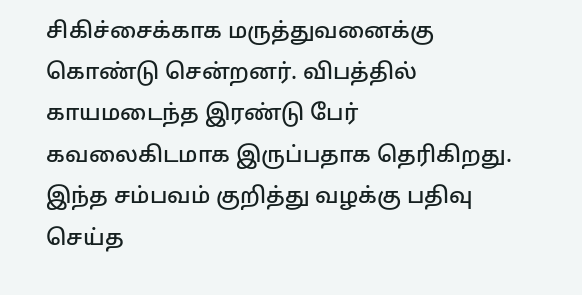சிகிச்சைக்காக மருத்துவனைக்கு கொண்டு சென்றனர். விபத்தில் காயமடைந்த இரண்டு பேர் கவலைகிடமாக இருப்பதாக தெரிகிறது. இந்த சம்பவம் குறித்து வழக்கு பதிவு செய்த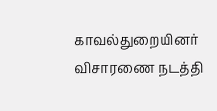காவல்துறையினர் விசாரணை நடத்தி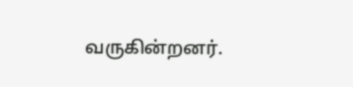வருகின்றனர்.